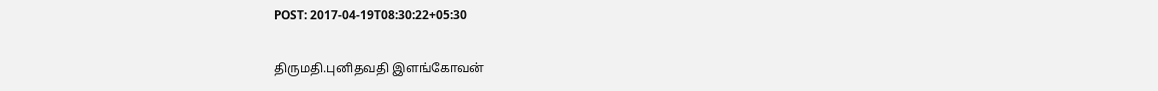POST: 2017-04-19T08:30:22+05:30

திருமதி.புனிதவதி இளங்கோவன்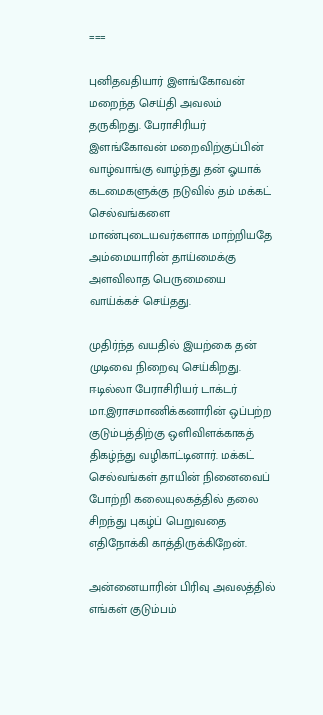===

புனிதவதியார் இளங்கோவன் மறைந்த செய்தி அவலம் தருகிறது. பேராசிரியர் இளங்கோவன் மறைவிற்குப்பின் வாழ்வாங்கு வாழ்ந்து தன் ஓயாக் கடமைகளுக்கு நடுவில் தம் மக்கட் செல்வங்களை மாண்புடையவர்களாக மாற்றியதே அம்மையாரின் தாய்மைக்கு அளவிலாத பெருமையை வாய்க்கச் செய்தது.

முதிர்ந்த வயதில் இயற்கை தன் முடிவை நிறைவு செய்கிறது. ஈடில்லா பேராசிரியர் டாக்டர் மா.இராசமாணிக்கனாரின் ஒப்பற்ற குடும்பத்திற்கு ஒளிவிளக்காகத் திகழ்ந்து வழிகாட்டினார். மக்கட் செல்வங்கள் தாயின் நினைவைப் போற்றி கலையுலகத்தில் தலை சிறந்து புகழ்ப் பெறுவதை எதிநோக்கி காத்திருக்கிறேன்.

அன்னையாரின் பிரிவு அவலத்தில் எங்கள் குடும்பம்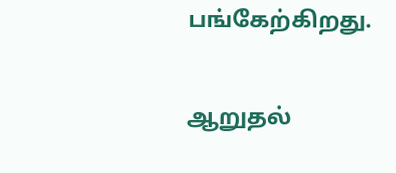பங்கேற்கிறது.

ஆறுதல்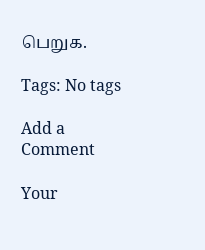பெறுக.

Tags: No tags

Add a Comment

Your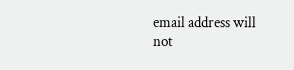email address will not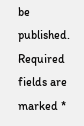be published. Required fields are marked *